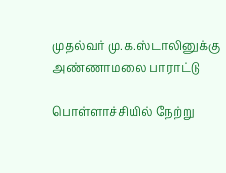முதல்வர் மு.க.ஸ்டாலினுக்கு அண்ணாமலை பாராட்டு

பொள்ளாச்சியில் நேற்று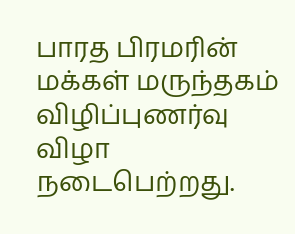பாரத பிரமரின் மக்கள் மருந்தகம் விழிப்புணர்வு விழா நடைபெற்றது.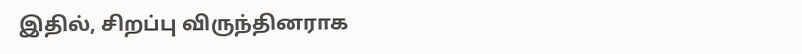இதில், சிறப்பு விருந்தினராக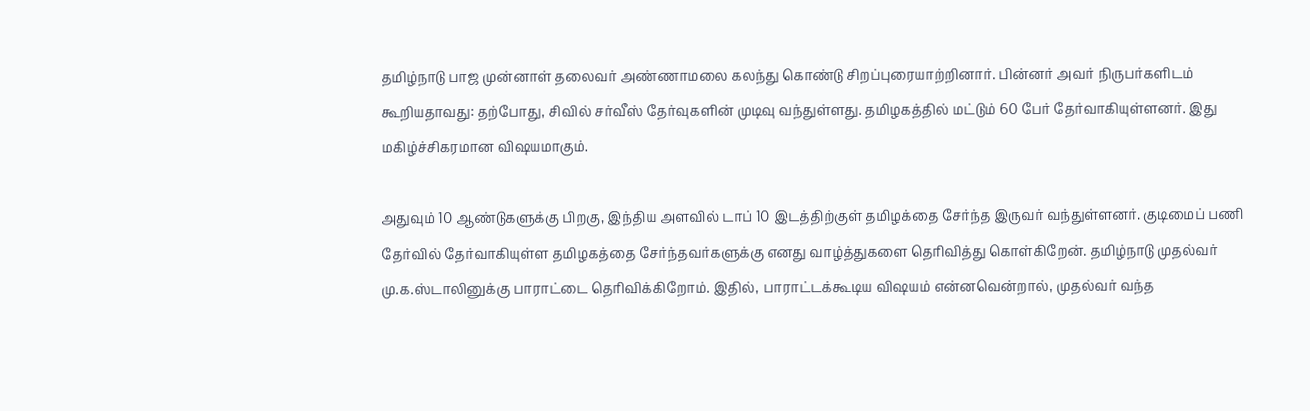தமிழ்நாடு பாஜ முன்னாள் தலைவர் அண்ணாமலை கலந்து கொண்டு சிறப்புரையாற்றினார். பின்னர் அவர் நிருபர்களிடம் கூறியதாவது: தற்போது, சிவில் சர்வீஸ் தேர்வுகளின் முடிவு வந்துள்ளது. தமிழகத்தில் மட்டும் 60 பேர் தேர்வாகியுள்ளனர். இது மகிழ்ச்சிகரமான விஷயமாகும்.

அதுவும் 10 ஆண்டுகளுக்கு பிறகு, இந்திய அளவில் டாப் 10 இடத்திற்குள் தமிழக்தை சேர்ந்த இருவர் வந்துள்ளனர். குடிமைப் பணி தேர்வில் தேர்வாகியுள்ள தமிழகத்தை சேர்ந்தவர்களுக்கு எனது வாழ்த்துகளை தெரிவித்து கொள்கிறேன். தமிழ்நாடு முதல்வர் மு.க.ஸ்டாலினுக்கு பாராட்டை தெரிவிக்கிறோம். இதில், பாராட்டக்கூடிய விஷயம் என்னவென்றால், முதல்வர் வந்த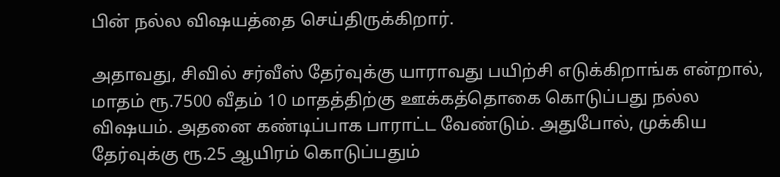பின் நல்ல விஷயத்தை செய்திருக்கிறார்.

அதாவது, சிவில் சர்வீஸ் தேர்வுக்கு யாராவது பயிற்சி எடுக்கிறாங்க என்றால், மாதம் ரூ.7500 வீதம் 10 மாதத்திற்கு ஊக்கத்தொகை கொடுப்பது நல்ல விஷயம். அதனை கண்டிப்பாக பாராட்ட வேண்டும். அதுபோல், முக்கிய தேர்வுக்கு ரூ.25 ஆயிரம் கொடுப்பதும்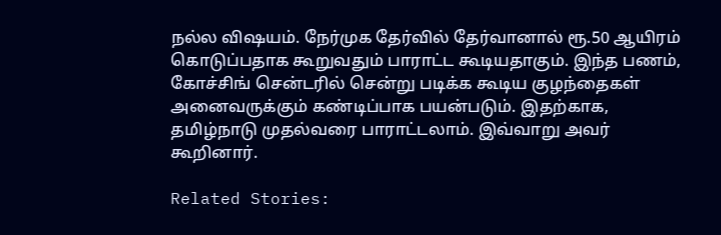நல்ல விஷயம். நேர்முக தேர்வில் தேர்வானால் ரூ.50 ஆயிரம் கொடுப்பதாக கூறுவதும் பாராட்ட கூடியதாகும். இந்த பணம், கோச்சிங் சென்டரில் சென்று படிக்க கூடிய குழந்தைகள் அனைவருக்கும் கண்டிப்பாக பயன்படும். இதற்காக, தமிழ்நாடு முதல்வரை பாராட்டலாம். இவ்வாறு அவர் கூறினார்.

Related Stories: